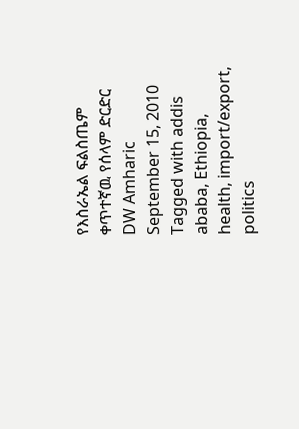የእስራኤል ፍልስጤም ቀጥተኛዉ የሰላም ድርድር DW Amharic September 15, 2010 Tagged with addis ababa, Ethiopia, health, import/export, politics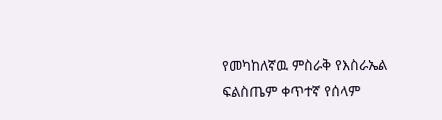የመካከለኛዉ ምስራቅ የእስራኤል ፍልስጤም ቀጥተኛ የሰላም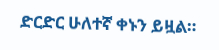ድርድር ሁለተኛ ቀኑን ይዟል።